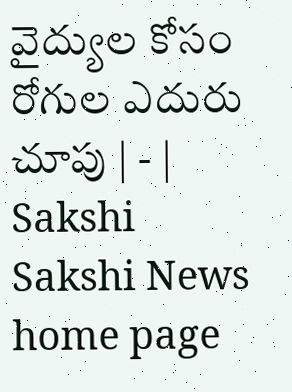వైద్యుల కోసం రోగుల ఎదురు చూపు | - | Sakshi
Sakshi News home page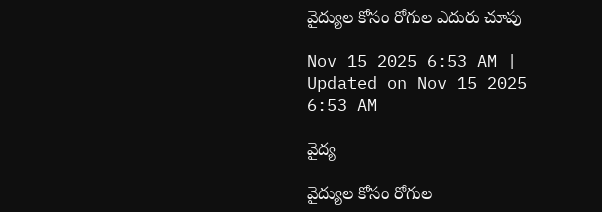వైద్యుల కోసం రోగుల ఎదురు చూపు

Nov 15 2025 6:53 AM | Updated on Nov 15 2025 6:53 AM

వైద్య

వైద్యుల కోసం రోగుల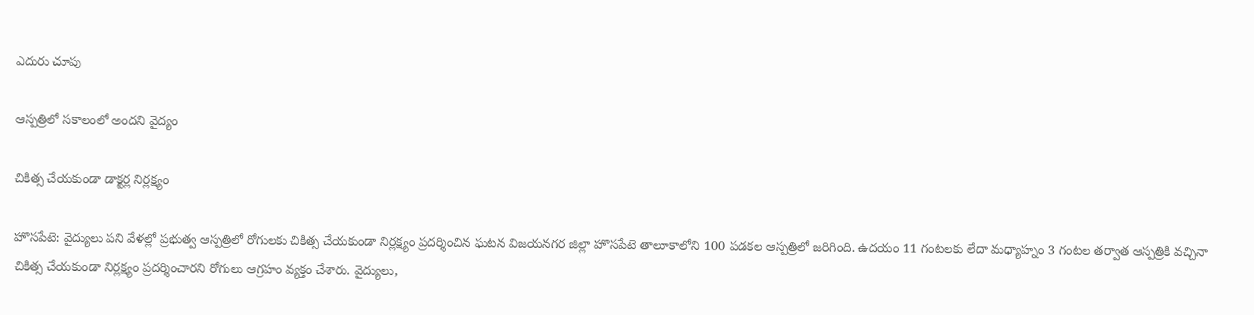ఎదురు చూపు

ఆస్పత్రిలో సకాలంలో అందని వైద్యం

చికిత్స చేయకుండా డాక్టర్ల నిర్లక్ష్యం

హొసపేటె: వైద్యులు పని వేళల్లో ప్రభుత్వ ఆస్పత్రిలో రోగులకు చికిత్స చేయకుండా నిర్లక్ష్యం ప్రదర్శించిన ఘటన విజయనగర జిల్లా హొసపేటె తాలూకాలోని 100 పడకల ఆస్పత్రిలో జరిగింది. ఉదయం 11 గంటలకు లేదా మధ్యాహ్నం 3 గంటల తర్వాత ఆస్పత్రికి వచ్చినా చికిత్స చేయకుండా నిర్లక్ష్యం ప్రదర్శించారని రోగులు ఆగ్రహం వ్యక్తం చేశారు. వైద్యులు,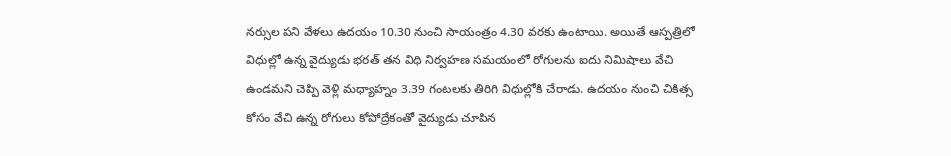నర్సుల పని వేళలు ఉదయం 10.30 నుంచి సాయంత్రం 4.30 వరకు ఉంటాయి. అయితే ఆస్పత్రిలో విధుల్లో ఉన్న వైద్యుడు భరత్‌ తన విధి నిర్వహణ సమయంలో రోగులను ఐదు నిమిషాలు వేచి ఉండమని చెప్పి వెళ్లి మధ్యాహ్నం 3.39 గంటలకు తిరిగి విధుల్లోకి చేరాడు. ఉదయం నుంచి చికిత్స కోసం వేచి ఉన్న రోగులు కోపోద్రేకంతో వైద్యుడు చూపిన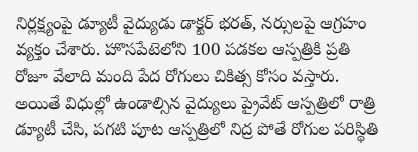నిర్లక్ష్యంపై డ్యూటీ వైద్యుడు డాక్టర్‌ భరత్‌, నర్సులపై ఆగ్రహం వ్యక్తం చేశారు. హొసపేటెలోని 100 పడకల ఆస్పత్రికి ప్రతి రోజూ వేలాది మంది పేద రోగులు చికిత్స కోసం వస్తారు. అయితే విధుల్లో ఉండాల్సిన వైద్యులు ప్రైవేట్‌ ఆస్పత్రిలో రాత్రి డ్యూటీ చేసి, పగటి పూట ఆస్పత్రిలో నిద్ర పోతే రోగుల పరిస్థితి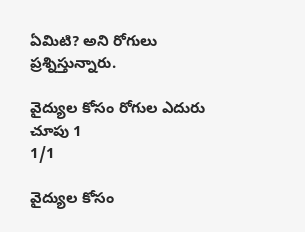ఏమిటి? అని రోగులు ప్రశ్నిస్తున్నారు.

వైద్యుల కోసం రోగుల ఎదురు చూపు 1
1/1

వైద్యుల కోసం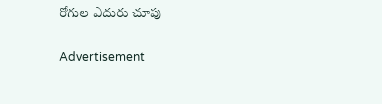రోగుల ఎదురు చూపు

Advertisement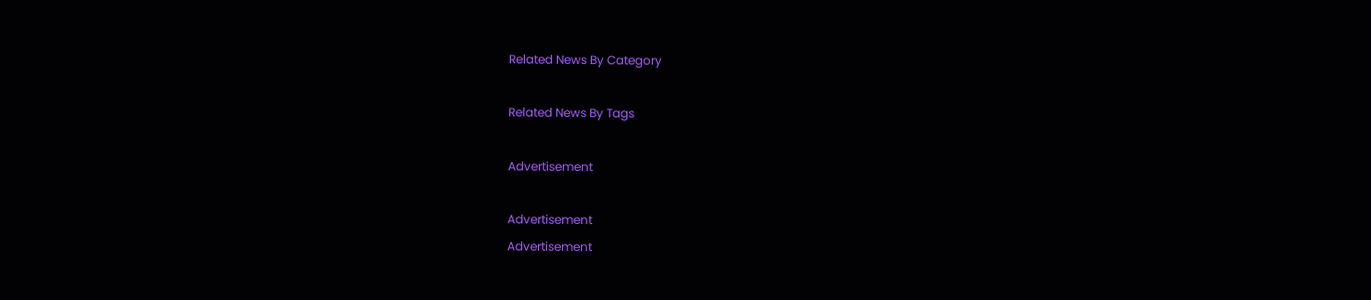Related News By Category

Related News By Tags

Advertisement

Advertisement
Advertisement